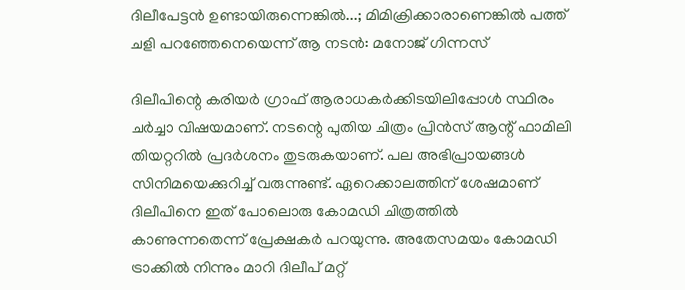ദിലീപേട്ടൻ ഉണ്ടായിരുന്നെങ്കിൽ...; മിമിക്രിക്കാരാണെങ്കിൽ പത്ത് ചളി പറഞ്ഞേനെയെന്ന് ആ നടൻ: മനോജ് ഗിന്നസ്

ദിലീപിന്റെ കരിയർ ഗ്രാഫ് ആരാധകർക്കിടയിലിപ്പോൾ സ്ഥിരം ചർച്ചാ വിഷയമാണ്. നടന്റെ പുതിയ ചിത്രം പ്രിൻസ് ആന്റ് ഫാമിലി തിയറ്ററിൽ പ്രദർശനം തുട‌രുകയാണ്. പല അഭിപ്രായങ്ങൾ സിനിമയെക്കുറിച്ച് വരുന്നുണ്ട്. ഏറെക്കാലത്തിന് ശേഷമാണ് ദിലീപിനെ ഇത് പോലൊരു കോമഡി ചിത്രത്തിൽ കാണുന്നതെന്ന് പ്രേക്ഷകർ പറയുന്നു. അതേസമയം കോമഡി ട്രാക്കിൽ നിന്നും മാറി ദിലീപ് മറ്റ്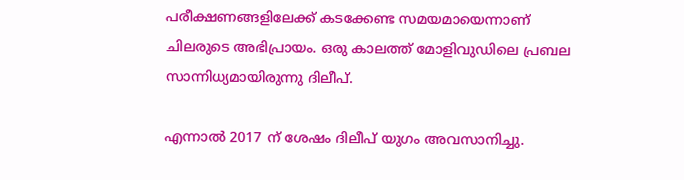പരീക്ഷണങ്ങളിലേക്ക് കടക്കേണ്ട സമയമായെന്നാണ് ചിലരുടെ അഭിപ്രായം. ഒരു കാലത്ത് മോളിവുഡിലെ പ്രബല സാന്നിധ്യമായിരുന്നു ദിലീപ്.

എന്നാൽ 2017 ന് ശേഷം ദിലീപ് യുഗം അവസാനിച്ചു.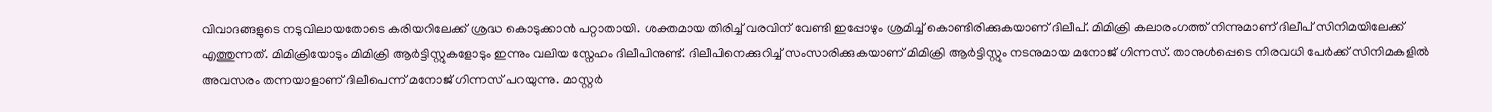വിവാദങ്ങളുടെ നടുവിലായതോടെ കരിയറിലേക്ക് ശ്രദ്ധ കൊടുക്കാൻ പറ്റാതായി. ശക്തമായ തിരിച്ച് വരവിന് വേണ്ടി ഇപ്പോഴും ശ്രമിച്ച് കൊണ്ടിരിക്കുകയാണ് ദിലീപ്. മിമിക്രി കലാരംഗത്ത് നിന്നുമാണ് ദിലീപ് സിനിമയിലേക്ക് എത്തുന്നത്. മിമിക്രിയോടും മിമിക്രി ആർട്ടിസ്റ്റുകളോടും ഇന്നും വലിയ സ്നേഹം ദിലീപിനുണ്ട്. ദിലീപിനെക്കുറിച്ച് സംസാരിക്കുകയാണ് മിമിക്രി ആർട്ടിസ്റ്റും നടനുമായ മനോജ് ഗിന്നസ്. താനുൾപ്പെടെ നിരവധി പേർക്ക് സിനിമകളിൽ അവസരം തന്നയാളാണ് ദിലീപെന്ന് മനോജ് ഗിന്നസ് പറയുന്നു. മാസ്റ്റർ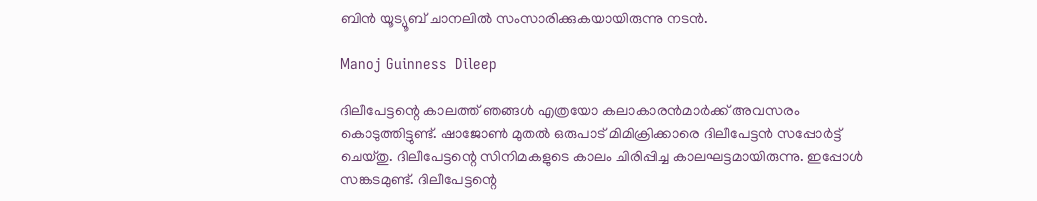ബിൻ യൂട്യൂബ് ചാനലിൽ സംസാരിക്കുകയായിരുന്നു നടൻ.

Manoj Guinness  Dileep

ദിലീപേട്ട‌ന്റെ കാലത്ത് ഞങ്ങൾ എത്രയോ കലാകാരൻമാർക്ക് അവസരം കൊടുത്തിട്ടുണ്ട്. ഷാജോൺ മുതൽ ഒരുപാട് മിമിക്രിക്കാരെ ദിലീപേട്ടൻ സപ്പോർട്ട് ചെയ്തു. ദിലീപേട്ടന്റെ സിനിമകളുടെ കാലം ചിരിപ്പിച്ച കാലഘട്ടമായിരുന്നു. ഇപ്പോൾ സങ്ക‌ടമുണ്ട്. ദിലീപേട്ടന്റെ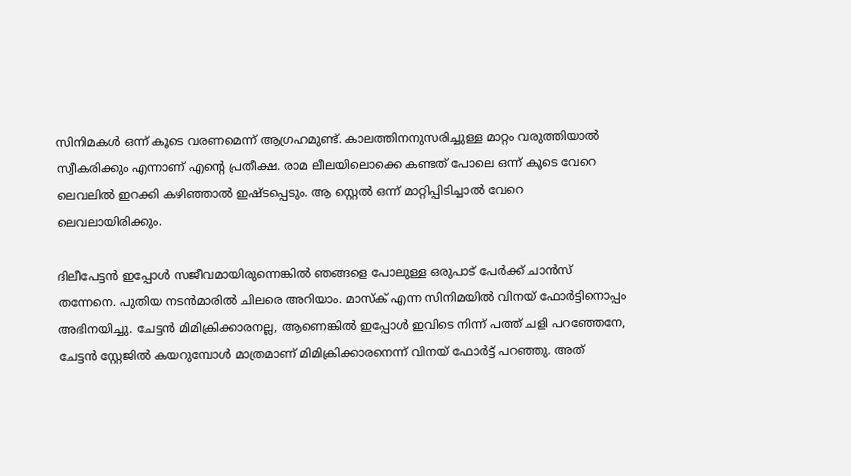സിനിമകൾ ഒന്ന് കൂടെ വരണമെന്ന് ആഗ്രഹമുണ്ട്. കാലത്തിനനുസരിച്ചുള്ള മാറ്റം വരുത്തിയാൽ സ്വീകരിക്കും എന്നാണ് എന്റെ പ്രതീക്ഷ. രാമ ലീലയിലൊക്കെ കണ്ടത് പോലെ ഒന്ന് കൂടെ വേറെ ലെവലിൽ ഇറക്കി കഴിഞ്ഞാൽ ഇഷ്ടപ്പെടും. ആ സ്റ്റെൽ ഒന്ന് മാറ്റിപ്പിടിച്ചാൽ വേറെ ലെവലായിരിക്കും.

ദിലീപേട്ടൻ ഇപ്പോൾ സജീവമായിരുന്നെങ്കിൽ ഞങ്ങളെ പോലുള്ള ഒരുപാട് പേർക്ക് ചാൻസ് തന്നേനെ. പുതിയ നടൻമാരിൽ ചിലരെ അറിയാം. മാസ്ക് എന്ന സിനിമയിൽ വിനയ് ഫോർട്ടിനൊപ്പം അഭിനയിച്ചു. ചേട്ടൻ മിമിക്രിക്കാരനല്ല, ആണെങ്കിൽ ഇപ്പോൾ ഇവിടെ നിന്ന് പത്ത് ചളി പറഞ്ഞേനേ, ചേട്ടൻ സ്റ്റേജിൽ കയറുമ്പോൾ മാത്രമാണ് മിമിക്രിക്കാരനെന്ന് വിനയ് ഫോർട്ട് പറഞ്ഞു. അത്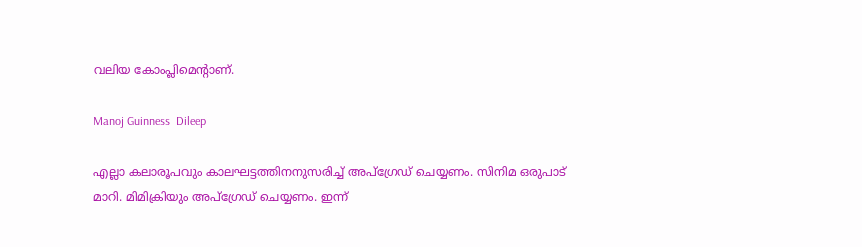വലിയ കോംപ്ലിമെന്റാണ്.

Manoj Guinness  Dileep

എല്ലാ കലാരൂപവും കാലഘട്ടത്തിനനുസരിച്ച് അപ്ഗ്രേഡ് ചെയ്യണം. സിനിമ ഒരുപാട് മാറി. മിമിക്രിയും അപ്ഗ്രേഡ് ചെയ്യണം. ഇന്ന്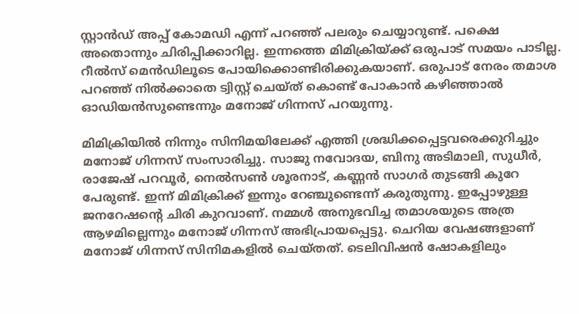സ്റ്റാൻഡ് അപ്പ് കോമഡി എന്ന് പറഞ്ഞ് പലരും ചെയ്യാറുണ്ട്. പക്ഷെ അതൊന്നും ചിരിപ്പിക്കാറില്ല. ഇന്നത്തെ മിമിക്രിയ്ക്ക് ഒരുപാട് സമയം പാടില്ല. റീൽസ് മെൻഡിലൂടെ പോയിക്കൊണ്ടിരിക്കുകയാണ്. ഒരുപാട് നേരം തമാശ പറഞ്ഞ് നിൽക്കാതെ ട്വിസ്റ്റ് ചെയ്ത് കൊണ്ട് പോകാൻ കഴിഞ്ഞാൽ ഓഡിയൻസുണ്ടെന്നും മനോജ് ഗിന്നസ് പറയുന്നു.

മിമിക്രിയിൽ നിന്നും സിനിമയിലേക്ക് എത്തി ശ്രദ്ധിക്കപ്പെട്ടവരെക്കുറിച്ചും മനോജ് ഗിന്നസ് സംസാരിച്ചു. സാജു നവോദയ, ബിനു അടിമാലി, സുധീർ, രാജേഷ് പറവൂർ, നെൽസൺ ശൂരനാ‌ട്, കണ്ണൻ സാഗർ തുടങ്ങി കുറേ പേരുണ്ട്. ഇന്ന് മിമിക്രിക്ക് ഇന്നും റേഞ്ചുണ്ടെന്ന് കരുതുന്നു. ഇപ്പോഴുള്ള ജനറേഷന്റെ ചിരി കുറവാണ്. നമ്മൾ അനുഭവിച്ച തമാശയുടെ അത്ര ആഴമില്ലെന്നും മനോജ് ഗിന്നസ് അഭിപ്രായപ്പെട്ടു. ചെറിയ വേഷങ്ങളാണ് മനോജ് ഗിന്നസ് സിനിമകളിൽ ചെയ്തത്. ടെലിവിഷൻ ഷോകളിലും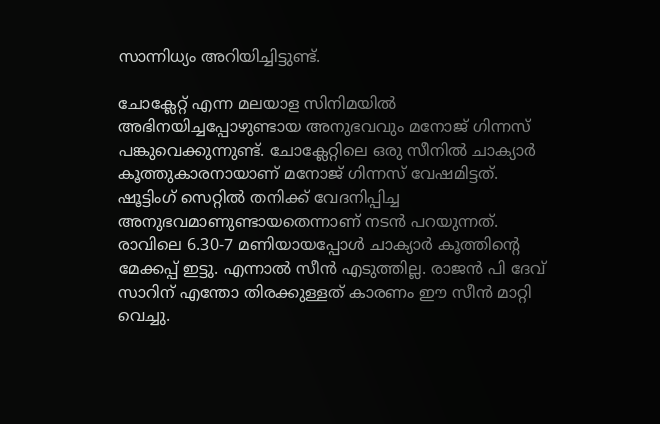സാന്നിധ്യം അറിയിച്ചിട്ടുണ്ട്.

ചോക്ലേറ്റ് എന്ന മലയാള സിനിമയിൽ അഭിനയിച്ചപ്പോഴുണ്ടായ അനുഭവവും മനോജ് ഗിന്നസ് പങ്കുവെക്കുന്നുണ്ട്. ചോക്ലേറ്റിലെ ഒരു സീനിൽ ചാക്യാർ കൂത്തുകാരനായാണ് മനോജ് ഗിന്നസ് വേഷമിട്ടത്. ഷൂട്ടിംഗ് സെറ്റിൽ തനിക്ക് വേദനിപ്പിച്ച അനുഭവമാണുണ്ടായതെന്നാണ് നടൻ പറയുന്നത്. രാവിലെ 6.30-7 മണിയായപ്പോൾ ചാക്യാർ കൂത്തിന്റെ മേക്കപ്പ് ഇട്ടു. എന്നാൽ സീൻ എടുത്തില്ല. രാജൻ പി ദേവ് സാറിന് എന്തോ തിരക്കുള്ളത് കാരണം ഈ സീൻ മാറ്റി വെച്ചു.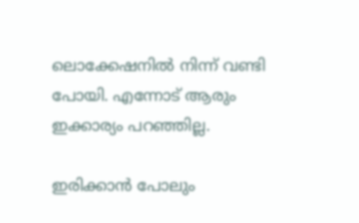ലൊക്കേഷനിൽ നിന്ന് വണ്ടി പോയി. എന്നോട് ആരും ഇക്കാര്യം പറഞ്ഞില്ല.

ഇരിക്കാൻ പോലും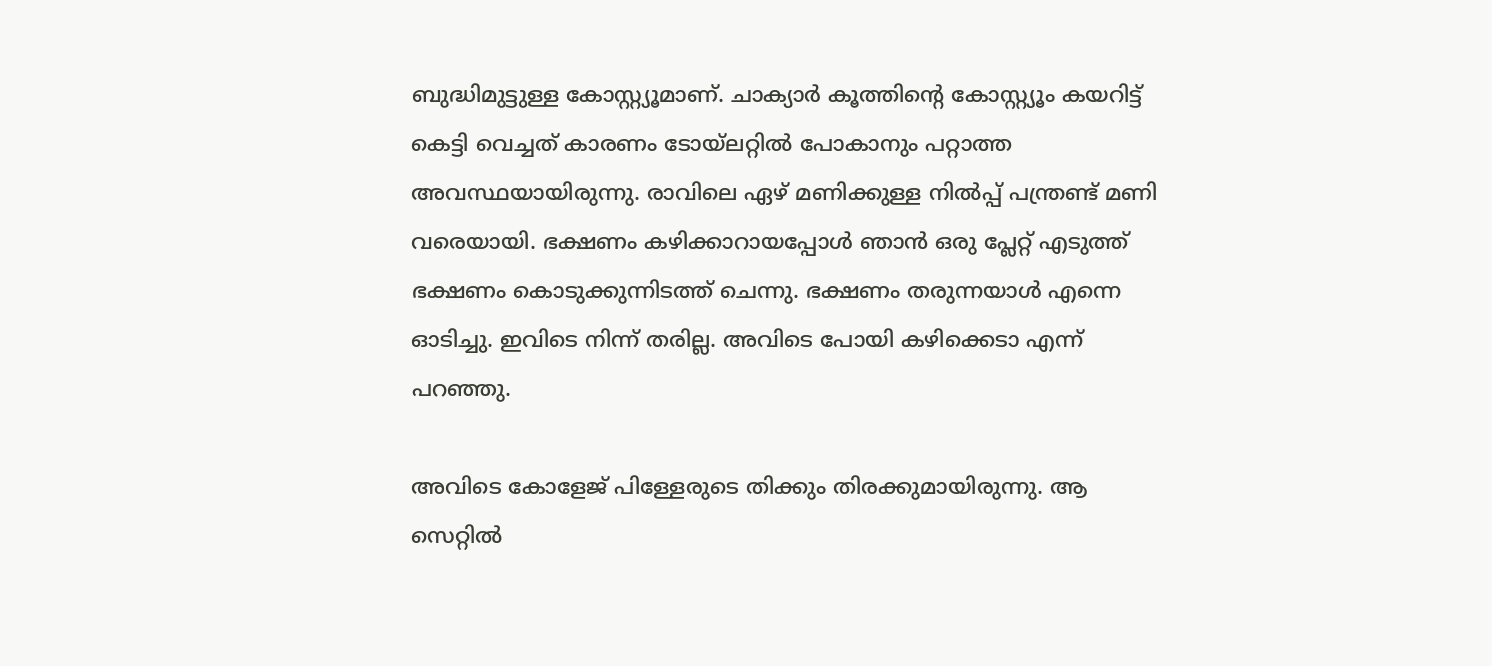ബുദ്ധിമുട്ടുള്ള കോസ്റ്റ്യൂമാണ്. ചാക്യാർ കൂത്തിന്റെ കോസ്റ്റ്യൂം കയറിട്ട് കെട്ടി വെച്ചത് കാരണം ടോയ്ലറ്റിൽ പോകാനും പറ്റാത്ത അവസ്ഥയായിരുന്നു. രാവിലെ ഏഴ് മണിക്കുള്ള നിൽപ്പ് പന്ത്രണ്ട് മണി വരെയായി. ഭക്ഷണം കഴിക്കാറായപ്പോൾ ഞാൻ ഒരു പ്ലേറ്റ് എടുത്ത് ഭക്ഷണം കൊടുക്കുന്നിടത്ത് ചെന്നു. ഭക്ഷണം തരുന്നയാൾ എന്നെ ഓടിച്ചു. ഇവിടെ നിന്ന് തരില്ല. അവിടെ പോയി കഴിക്കെ‌ടാ എന്ന് പറഞ്ഞു.

അവിടെ കോളേജ് പിള്ളേരുടെ തിക്കും തിരക്കുമായിരുന്നു. ആ സെറ്റിൽ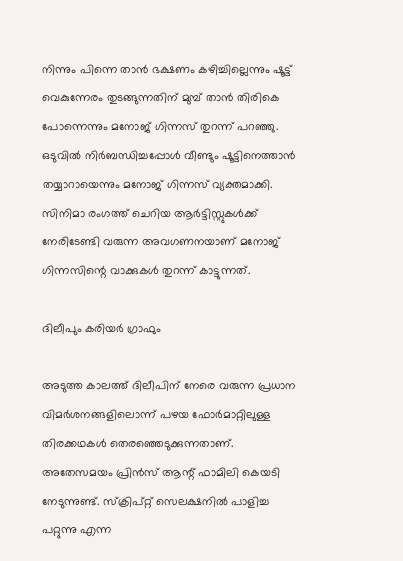നിന്നും പിന്നെ താൻ ഭക്ഷണം കഴിച്ചില്ലെന്നും ഷൂട്ട് വെകുന്നേരം തുടങ്ങുന്നതിന് മുമ്പ് താൻ തിരികെ പോന്നെന്നും മനോജ് ഗിന്നസ് തുറന്ന് പറഞ്ഞു. ഒടുവിൽ നിർബന്ധിച്ചപ്പോൾ വീണ്ടും ഷൂട്ടിനെത്താൻ തയ്യാറായെന്നും മനോജ് ഗിന്നസ് വ്യക്തമാക്കി. സിനിമാ രംഗത്ത് ചെറിയ ആർട്ടിസ്റ്റുകൾക്ക് നേരിടേണ്ടി വരുന്ന അവഗണനയാണ് മനോജ് ഗിന്നസിന്റെ വാക്കുകൾ തുറന്ന് കാട്ടുന്നത്.

ദിലീപും കരിയർ ഗ്രാഫും

അടുത്ത കാലത്ത് ദിലീപിന് നേരെ വരുന്ന പ്രധാന വിമർശനങ്ങളിലൊന്ന് പഴയ ഫോർമാറ്റിലുള്ള തിരക്കഥകൾ തെരഞ്ഞെ‌ടുക്കുന്നതാണ്. അതേസമയം പ്രിൻസ് ആന്റ് ഫാമിലി കെയടി നേടുന്നുണ്ട്. സ്ക്രിപ്റ്റ് സെലക്ഷനിൽ പാളിച്ച പറ്റുന്നു എന്ന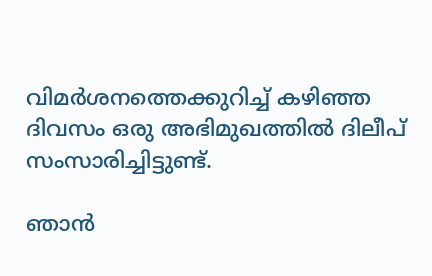വിമർശനത്തെക്കുറിച്ച് കഴിഞ്ഞ ദിവസം ഒരു അഭിമുഖത്തിൽ ദിലീപ് സംസാരിച്ചിട്ടുണ്ട്.

ഞാൻ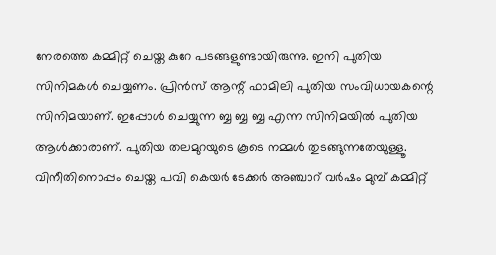നേരത്തെ കമ്മിറ്റ് ചെയ്ത കുറേ പടങ്ങളുണ്ടായിരുന്നു. ഇനി പുതിയ സിനിമകൾ ചെയ്യണം. പ്രിൻസ് ആന്റ് ഫാമിലി പുതിയ സംവിധായകന്റെ സിനിമയാണ്. ഇപ്പോൾ ചെയ്യുന്ന ബ്ബ ബ്ബ ബ്ബ എന്ന സിനിമയിൽ പുതിയ ആൾക്കാരാണ്. പുതിയ തലമുറയുടെ കൂടെ നമ്മൾ തുടങ്ങുന്നതേയുള്ളൂ. വിനീതിനൊപ്പം ചെയ്ത പവി കെയർ ടേക്കർ അഞ്ചാറ് വർഷം മുമ്പ് കമ്മിറ്റ്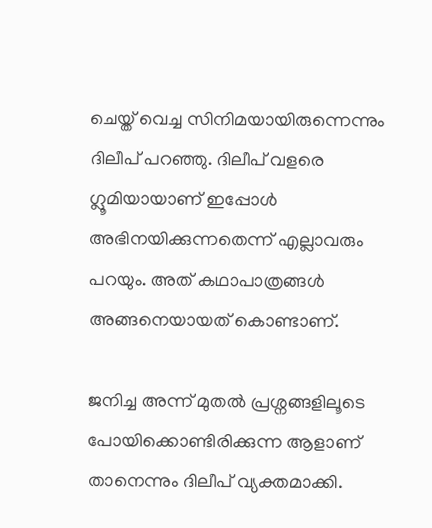ചെയ്ത് വെച്ച സിനിമയായിരുന്നെന്നും ദിലീപ് പറഞ്ഞു. ദിലീപ് വളരെ ഗ്ലൂമിയായാണ് ഇപ്പോൾ അഭിനയിക്കുന്നതെന്ന് എല്ലാവരും പറയും. അത് കഥാപാത്രങ്ങൾ അങ്ങനെയായത് കൊണ്ടാണ്.

ജനിച്ച അന്ന് മുതൽ പ്രശ്നങ്ങളിലൂടെ പോയിക്കൊണ്ടിരിക്കുന്ന ആളാണ് താനെന്നും ദിലീപ് വ്യക്തമാക്കി.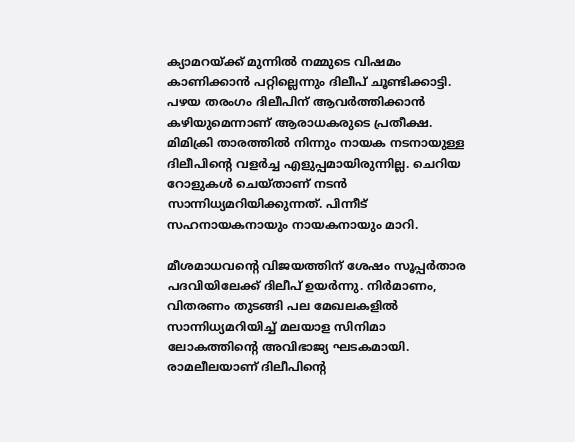ക്യാമറയ്ക്ക് മുന്നിൽ നമ്മുടെ വിഷമം കാണിക്കാൻ പറ്റില്ലെന്നും ദിലീപ് ചൂണ്ടിക്കാട്ടി. പഴയ തരംഗം ദിലീപിന് ആവർത്തിക്കാൻ കഴിയുമെന്നാണ് ആരാധകരുടെ പ്രതീക്ഷ. മിമിക്രി താരത്തിൽ നിന്നും നായക നടനായുള്ള ദിലീപിന്റെ വളർച്ച എളുപ്പമായിരുന്നില്ല. ചെറിയ റോളുകൾ ചെയ്താണ് നടൻ സാന്നിധ്യമറിയിക്കുന്നത്. പിന്നീട് സഹനായകനായും നായകനായും മാറി.

മീശമാധവന്റെ വിജയത്തിന് ശേഷം സൂപ്പർതാര പദവിയിലേക്ക് ദിലീപ് ഉയർന്നു. നിർമാണം, വിതരണം തുടങ്ങി പല മേഖലകളിൽ സാന്നിധ്യമറിയിച്ച് മലയാള സിനിമാ ലോകത്തിന്റെ അവിഭാജ്യ ഘടകമായി. രാമലീലയാണ് ദിലീപിന്റെ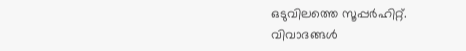ഒടുവിലത്തെ സൂപ്പർഹിറ്റ്. വിവാദങ്ങൾ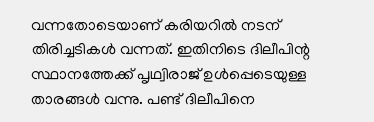വന്നതോടെയാണ് കരിയറിൽ നടന് തിരിച്ചടികൾ വന്നത്. ഇതിനിടെ ദിലീപിന്റ സ്ഥാനത്തേക്ക് പൃഥ്വിരാജ് ഉൾപ്പെടെയുള്ള താരങ്ങൾ വന്നു. പണ്ട് ദിലീപിനെ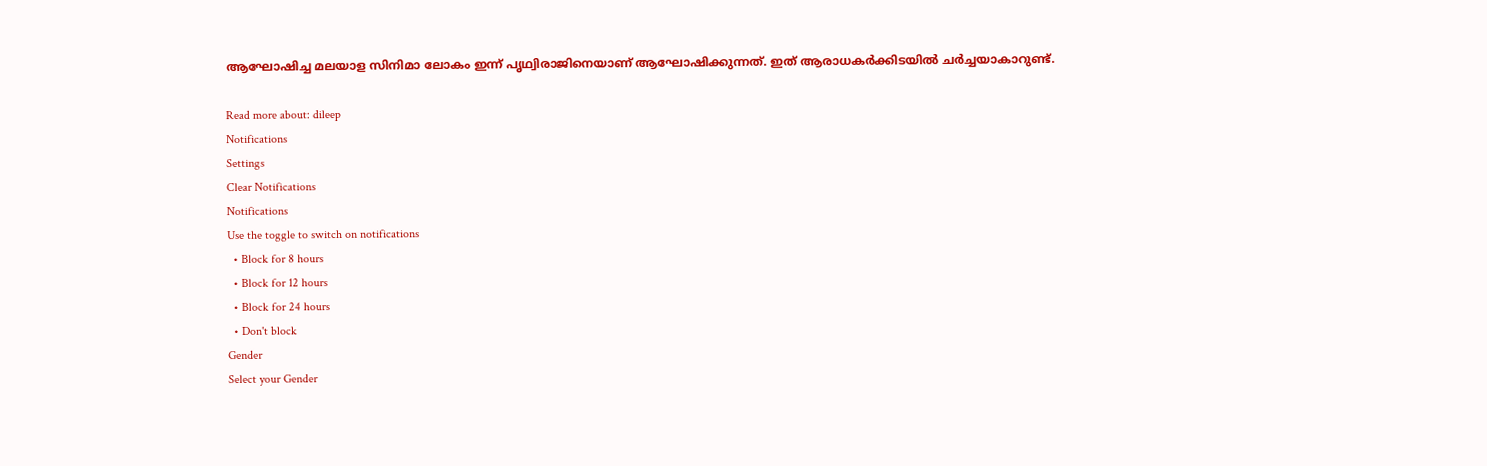ആഘോഷിച്ച മലയാള സിനിമാ ലോകം ഇന്ന് പൃഥ്വിരാജിനെയാണ് ആഘോഷിക്കുന്നത്. ഇത് ആരാധകർക്കിടയിൽ ചർച്ചയാകാറുണ്ട്.

Read more about: dileep
Notifications
Settings
Clear Notifications
Notifications
Use the toggle to switch on notifications
  • Block for 8 hours
  • Block for 12 hours
  • Block for 24 hours
  • Don't block
Gender
Select your Gender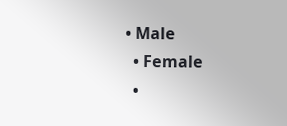• Male
  • Female
  •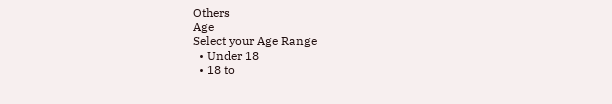Others
Age
Select your Age Range
  • Under 18
  • 18 to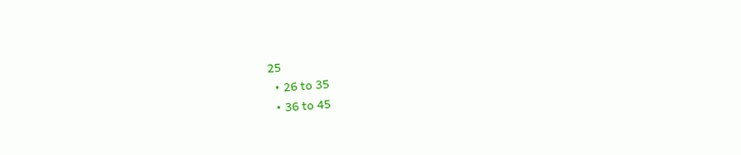25
  • 26 to 35
  • 36 to 45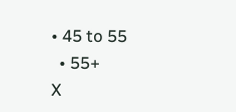• 45 to 55
  • 55+
X